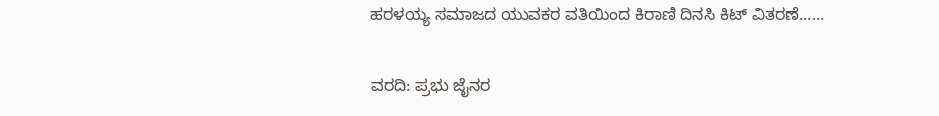ಹರಳಯ್ಯ ಸಮಾಜದ ಯುವಕರ ವತಿಯಿಂದ ಕಿರಾಣಿ ದಿನಸಿ ಕಿಟ್ ವಿತರಣೆ......

ವರದಿ: ಪ್ರಭು ಜೈನರ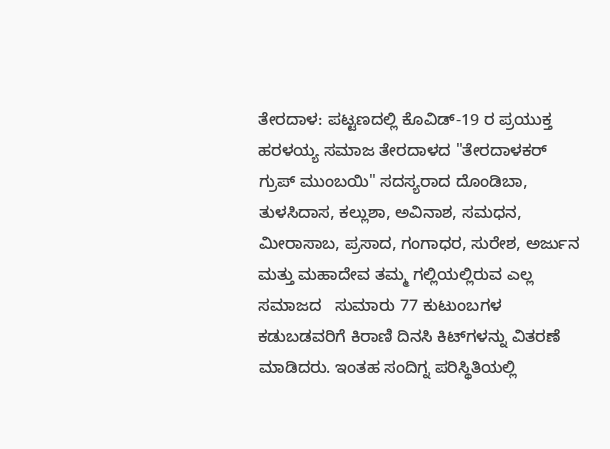ತೇರದಾಳ: ಪಟ್ಟಣದಲ್ಲಿ ಕೊವಿಡ್-19 ರ ಪ್ರಯುಕ್ತ ಹರಳಯ್ಯ ಸಮಾಜ ತೇರದಾಳದ "ತೇರದಾಳಕರ್  ಗ್ರುಪ್ ಮುಂಬಯಿ" ಸದಸ್ಯರಾದ ದೊಂಡಿಬಾ, ತುಳಸಿದಾಸ, ಕಲ್ಲುಶಾ, ಅವಿನಾಶ, ಸಮಧನ, ಮೀರಾಸಾಬ, ಪ್ರಸಾದ, ಗಂಗಾಧರ, ಸುರೇಶ, ಅರ್ಜುನ ಮತ್ತು ಮಹಾದೇವ ತಮ್ಮ ಗಲ್ಲಿಯಲ್ಲಿರುವ ಎಲ್ಲ ಸಮಾಜದ   ಸುಮಾರು 77 ಕುಟುಂಬಗಳ ಕಡುಬಡವರಿಗೆ ಕಿರಾಣಿ ದಿನಸಿ ಕಿಟ್‍ಗಳನ್ನು ವಿತರಣೆ ಮಾಡಿದರು. ಇಂತಹ ಸಂದಿಗ್ನ ಪರಿಸ್ಥಿತಿಯಲ್ಲಿ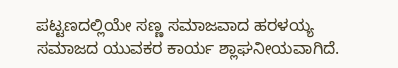ಪಟ್ಟಣದಲ್ಲಿಯೇ ಸಣ್ಣ ಸಮಾಜವಾದ ಹರಳಯ್ಯ ಸಮಾಜದ ಯುವಕರ ಕಾರ್ಯ ಶ್ಲಾಘನೀಯವಾಗಿದೆ.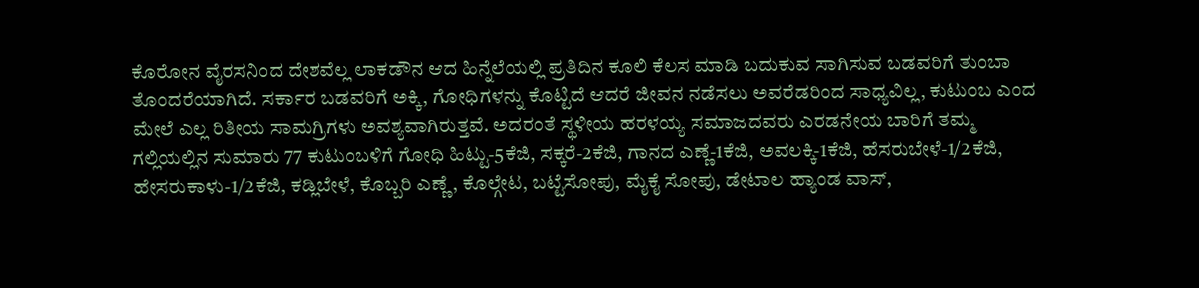ಕೊರೋನ ವೈರಸನಿಂದ ದೇಶವೆಲ್ಲ ಲಾಕಡೌನ ಆದ ಹಿನ್ನೆಲೆಯಲ್ಲಿ ಪ್ರತಿದಿನ ಕೂಲಿ ಕೆಲಸ ಮಾಡಿ ಬದುಕುವ ಸಾಗಿಸುವ ಬಡವರಿಗೆ ತುಂಬಾ ತೊಂದರೆಯಾಗಿದೆ. ಸರ್ಕಾರ ಬಡವರಿಗೆ ಅಕ್ಕಿ, ಗೋಧಿಗಳನ್ನು ಕೊಟ್ಟಿದೆ ಆದರೆ ಜೀವನ ನಡೆಸಲು ಅವರೆಡರಿಂದ ಸಾಧ್ಯವಿಲ್ಲ, ಕುಟುಂಬ ಎಂದ ಮೇಲೆ ಎಲ್ಲ ರಿತೀಯ ಸಾಮಗ್ರಿಗಳು ಅವಶ್ಯವಾಗಿರುತ್ತವೆ. ಅದರಂತೆ ಸ್ಥಳೀಯ ಹರಳಯ್ಯ ಸಮಾಜದವರು ಎರಡನೇಯ ಬಾರಿಗೆ ತಮ್ಮ ಗಲ್ಲಿಯಲ್ಲಿನ ಸುಮಾರು 77 ಕುಟುಂಬಳಿಗೆ ಗೋಧಿ ಹಿಟ್ಟು-5ಕೆಜಿ, ಸಕ್ಕರೆ-2ಕೆಜಿ, ಗಾನದ ಎಣ್ಣೆ-1ಕೆಜಿ, ಅವಲಕ್ಕಿ-1ಕೆಜಿ, ಹೆಸರುಬೇಳೆ-1/2ಕೆಜಿ, ಹೇಸರುಕಾಳು-1/2ಕೆಜಿ, ಕಡ್ಲಿಬೇಳೆ, ಕೊಬ್ಬರಿ ಎಣ್ಣೆ, ಕೊಲ್ಗೇಟ, ಬಟ್ಟೆಸೋಪು, ಮೈಕೈ ಸೋಪು, ಡೇಟಾಲ ಹ್ಯಾಂಡ ವಾಸ್,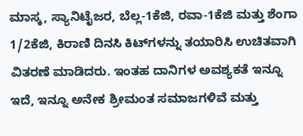ಮಾಸ್ಕ, ಸ್ಯಾನಿಟೈಜರ, ಬೆಲ್ಲ-1ಕೆಜಿ, ರವಾ-1ಕೆಜಿ ಮತ್ತು ಶೆಂಗಾ 1/2ಕೆಜಿ, ಕಿರಾಣಿ ದಿನಸಿ ಕಿಟ್‍ಗಳನ್ನು ತಯಾರಿಸಿ ಉಚಿತವಾಗಿ ವಿತರಣೆ ಮಾಡಿದರು. ಇಂತಹ ದಾನಿಗಳ ಅವಶ್ಯಕತೆ ಇನ್ನೂ ಇದೆ, ಇನ್ನೂ ಅನೇಕ ಶ್ರೀಮಂತ ಸಮಾಜಗಳಿವೆ ಮತ್ತು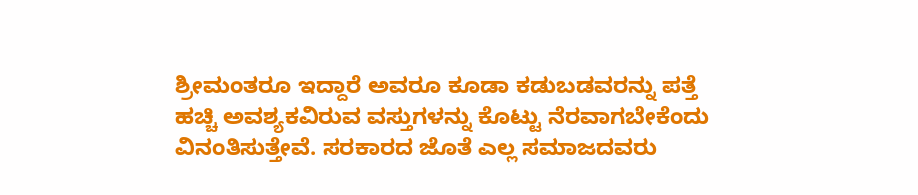ಶ್ರೀಮಂತರೂ ಇದ್ದಾರೆ ಅವರೂ ಕೂಡಾ ಕಡುಬಡವರನ್ನು ಪತ್ತೆ ಹಚ್ಚಿ ಅವಶ್ಯಕವಿರುವ ವಸ್ತುಗಳನ್ನು ಕೊಟ್ಟು ನೆರವಾಗಬೇಕೆಂದು ವಿನಂತಿಸುತ್ತೇವೆ. ಸರಕಾರದ ಜೊತೆ ಎಲ್ಲ ಸಮಾಜದವರು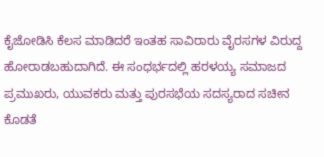ಕೈಜೋಡಿಸಿ ಕೆಲಸ ಮಾಡಿದರೆ ಇಂತಹ ಸಾವಿರಾರು ವೈರಸಗಳ ವಿರುದ್ದ ಹೋರಾಡಬಹುದಾಗಿದೆ. ಈ ಸಂಧರ್ಭದಲ್ಲಿ ಹರಳಯ್ಯ ಸಮಾಜದ ಪ್ರಮುಖರು, ಯುವಕರು ಮತ್ತು ಪುರಸಭೆಯ ಸದಸ್ಯರಾದ ಸಚೀನ ಕೊಡತೆ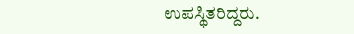ಉಪಸ್ಥಿತರಿದ್ದರು.